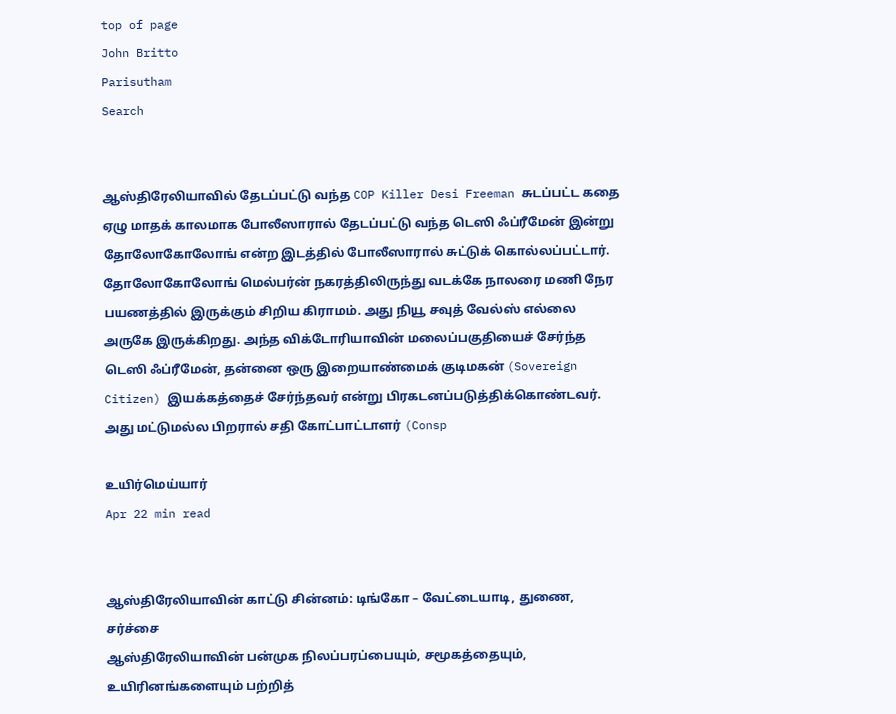top of page
John Britto
Parisutham
Search


ஆஸ்திரேலியாவில் தேடப்பட்டு வந்த COP Killer Desi Freeman சுடப்பட்ட கதை
ஏழு மாதக் காலமாக போலீஸாரால் தேடப்பட்டு வந்த டெஸி ஃப்ரீமேன் இன்று தோலோகோலோங் என்ற இடத்தில் போலீஸாரால் சுட்டுக் கொல்லப்பட்டார். தோலோகோலோங் மெல்பர்ன் நகரத்திலிருந்து வடக்கே நாலரை மணி நேர பயணத்தில் இருக்கும் சிறிய கிராமம். அது நியூ சவுத் வேல்ஸ் எல்லை அருகே இருக்கிறது. அந்த விக்டோரியாவின் மலைப்பகுதியைச் சேர்ந்த டெஸி ஃப்ரீமேன், தன்னை ஒரு இறையாண்மைக் குடிமகன் (Sovereign Citizen) இயக்கத்தைச் சேர்ந்தவர் என்று பிரகடனப்படுத்திக்கொண்டவர். அது மட்டுமல்ல பிறரால் சதி கோட்பாட்டாளர் (Consp

உயிர்மெய்யார்
Apr 22 min read


ஆஸ்திரேலியாவின் காட்டு சின்னம்: டிங்கோ – வேட்டையாடி, துணை, சர்ச்சை
ஆஸ்திரேலியாவின் பன்முக நிலப்பரப்பையும், சமூகத்தையும், உயிரினங்களையும் பற்றித்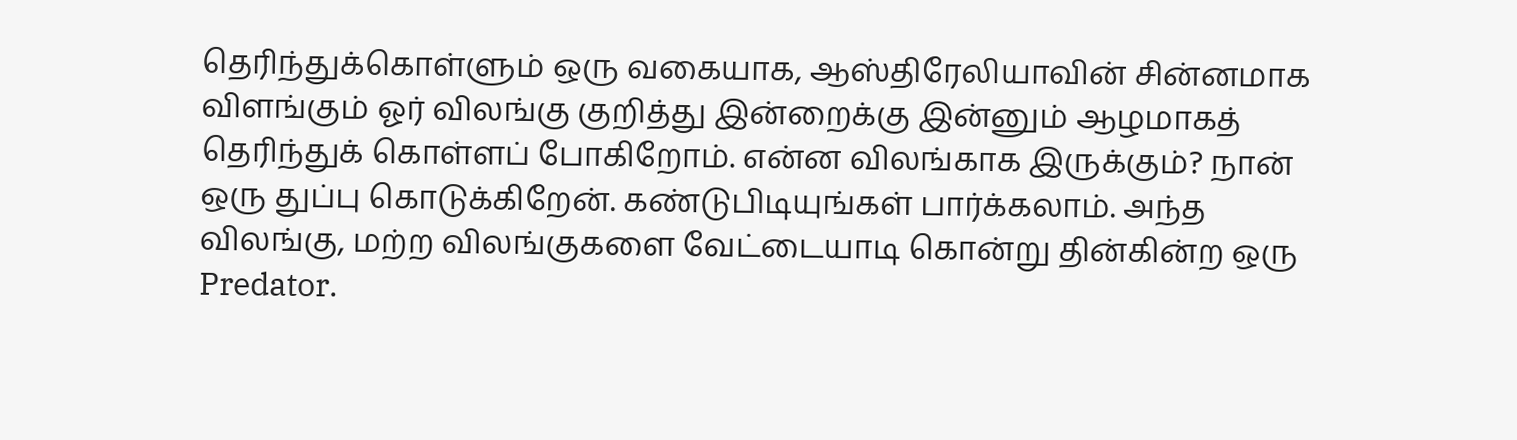தெரிந்துக்கொள்ளும் ஒரு வகையாக, ஆஸ்திரேலியாவின் சின்னமாக விளங்கும் ஓர் விலங்கு குறித்து இன்றைக்கு இன்னும் ஆழமாகத் தெரிந்துக் கொள்ளப் போகிறோம். என்ன விலங்காக இருக்கும்? நான் ஒரு துப்பு கொடுக்கிறேன். கண்டுபிடியுங்கள் பார்க்கலாம். அந்த விலங்கு, மற்ற விலங்குகளை வேட்டையாடி கொன்று தின்கின்ற ஒரு Predator.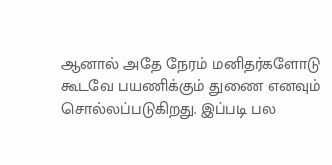ஆனால் அதே நேரம் மனிதர்களோடு கூடவே பயணிக்கும் துணை எனவும் சொல்லப்படுகிறது. இப்படி பல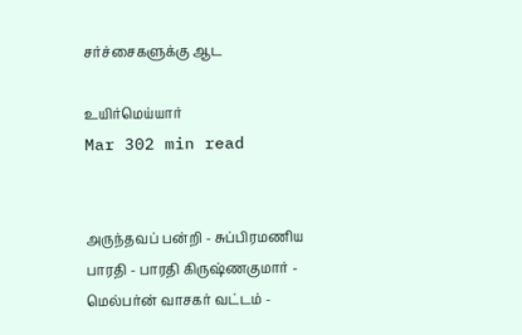சர்ச்சைகளுக்கு ஆட

உயிர்மெய்யார்
Mar 302 min read


அருந்தவப் பன்றி - சுப்பிரமணிய பாரதி - பாரதி கிருஷ்ணகுமார் - மெல்பர்ன் வாசகர் வட்டம் -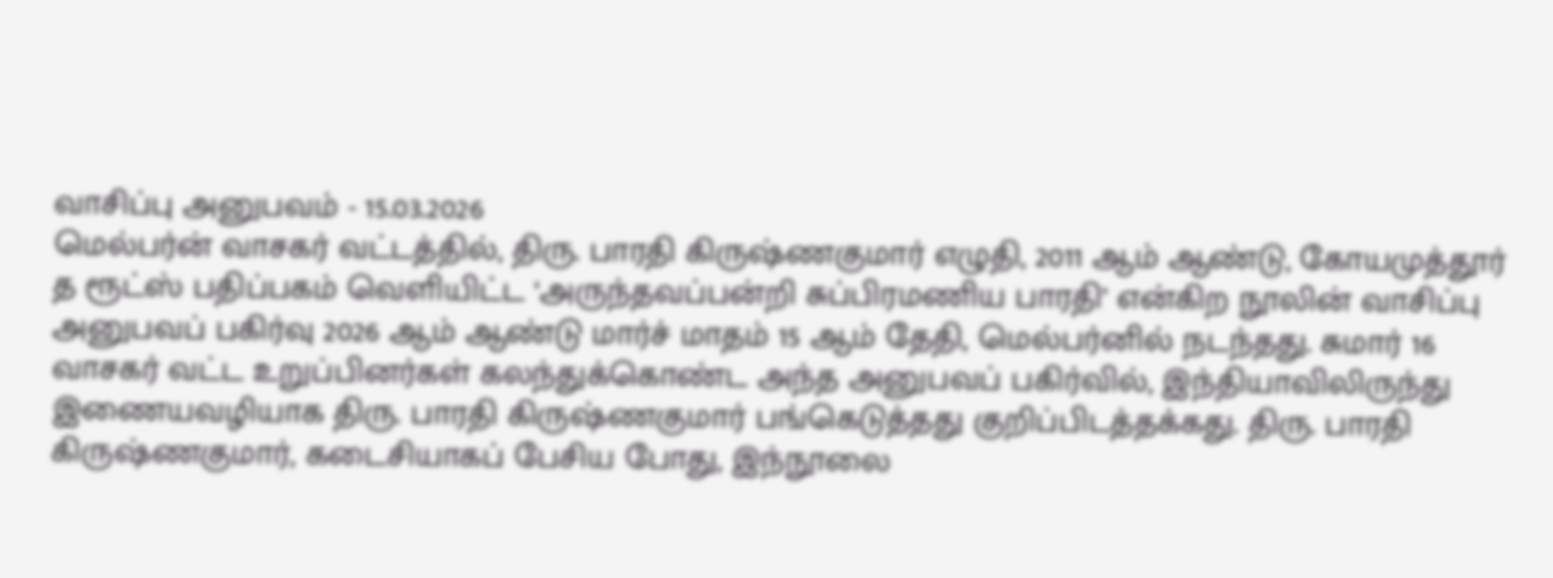வாசிப்பு அனுபவம் - 15.03.2026
மெல்பர்ன் வாசகர் வட்டத்தில், திரு. பாரதி கிருஷ்ணகுமார் எழுதி, 2011 ஆம் ஆண்டு, கோயமுத்தூர் த ரூட்ஸ் பதிப்பகம் வெளியிட்ட ‘அருந்தவப்பன்றி சுப்பிரமணிய பாரதி’ என்கிற நூலின் வாசிப்பு அனுபவப் பகிர்வு 2026 ஆம் ஆண்டு மார்ச் மாதம் 15 ஆம் தேதி, மெல்பர்னில் நடந்தது. சுமார் 16 வாசகர் வட்ட உறுப்பினர்கள் கலந்துக்கொண்ட அந்த அனுபவப் பகிர்வில், இந்தியாவிலிருந்து இணையவழியாக திரு. பாரதி கிருஷ்ணகுமார் பங்கெடுத்தது குறிப்பிடத்தக்கது. திரு. பாரதி கிருஷ்ணகுமார், கடைசியாகப் பேசிய போது, இந்நூலை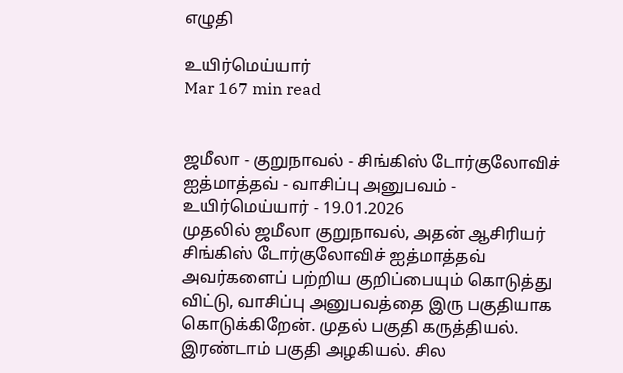எழுதி

உயிர்மெய்யார்
Mar 167 min read


ஜமீலா - குறுநாவல் - சிங்கிஸ் டோர்குலோவிச் ஐத்மாத்தவ் - வாசிப்பு அனுபவம் - உயிர்மெய்யார் - 19.01.2026
முதலில் ஜமீலா குறுநாவல், அதன் ஆசிரியர் சிங்கிஸ் டோர்குலோவிச் ஐத்மாத்தவ் அவர்களைப் பற்றிய குறிப்பையும் கொடுத்து விட்டு, வாசிப்பு அனுபவத்தை இரு பகுதியாக கொடுக்கிறேன். முதல் பகுதி கருத்தியல். இரண்டாம் பகுதி அழகியல். சில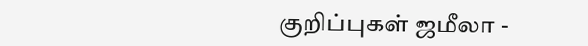குறிப்புகள் ஜமீலா -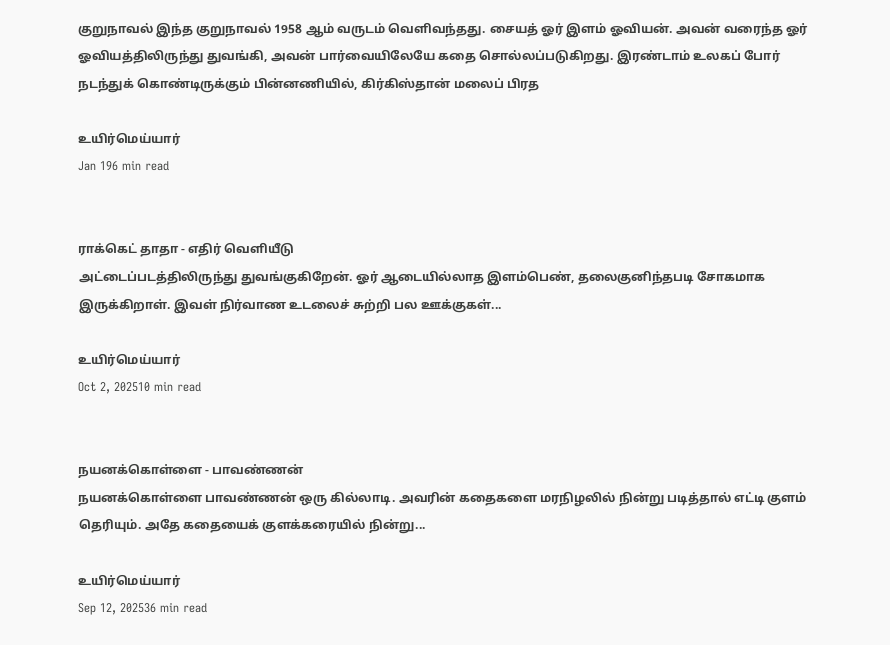குறுநாவல் இந்த குறுநாவல் 1958 ஆம் வருடம் வெளிவந்தது. சையத் ஓர் இளம் ஓவியன். அவன் வரைந்த ஓர் ஓவியத்திலிருந்து துவங்கி, அவன் பார்வையிலேயே கதை சொல்லப்படுகிறது. இரண்டாம் உலகப் போர் நடந்துக் கொண்டிருக்கும் பின்னணியில், கிர்கிஸ்தான் மலைப் பிரத

உயிர்மெய்யார்
Jan 196 min read


ராக்கெட் தாதா - எதிர் வெளியீடு
அட்டைப்படத்திலிருந்து துவங்குகிறேன். ஓர் ஆடையில்லாத இளம்பெண், தலைகுனிந்தபடி சோகமாக இருக்கிறாள். இவள் நிர்வாண உடலைச் சுற்றி பல ஊக்குகள்...

உயிர்மெய்யார்
Oct 2, 202510 min read


நயனக்கொள்ளை - பாவண்ணன்
நயனக்கொள்ளை பாவண்ணன் ஒரு கில்லாடி. அவரின் கதைகளை மரநிழலில் நின்று படித்தால் எட்டி குளம் தெரியும். அதே கதையைக் குளக்கரையில் நின்று...

உயிர்மெய்யார்
Sep 12, 202536 min read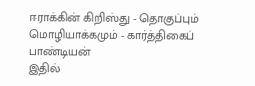ஈராக்கின் கிறிஸ்து - தொகுப்பும் மொழியாக்கமும் - கார்த்திகைப் பாண்டியன்
இதில்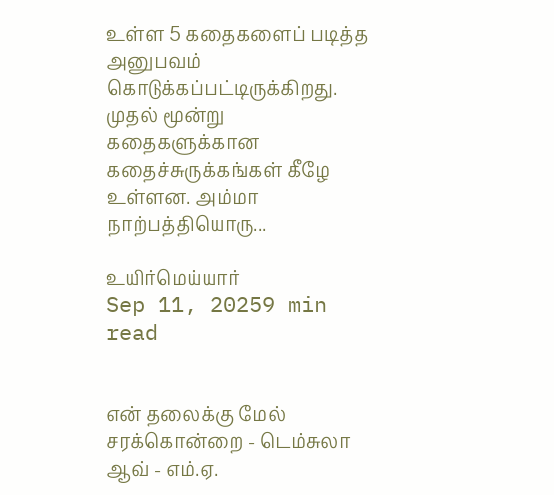உள்ள 5 கதைகளைப் படித்த அனுபவம் கொடுக்கப்பட்டிருக்கிறது. முதல் மூன்று கதைகளுக்கான கதைச்சுருக்கங்கள் கீழே உள்ளன. அம்மா நாற்பத்தியொரு...

உயிர்மெய்யார்
Sep 11, 20259 min read


என் தலைக்கு மேல் சரக்கொன்றை - டெம்சுலா ஆவ் - எம்.ஏ.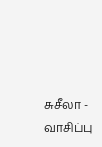சுசீலா - வாசிப்பு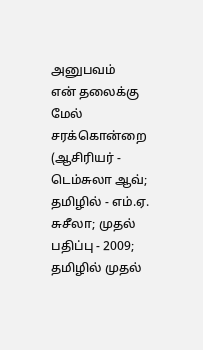அனுபவம்
என் தலைக்கு மேல் சரக்கொன்றை (ஆசிரியர் - டெம்சுலா ஆவ்; தமிழில் - எம்.ஏ. சுசீலா; முதல் பதிப்பு - 2009; தமிழில் முதல்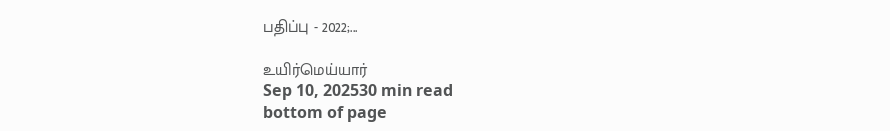பதிப்பு - 2022;...

உயிர்மெய்யார்
Sep 10, 202530 min read
bottom of page